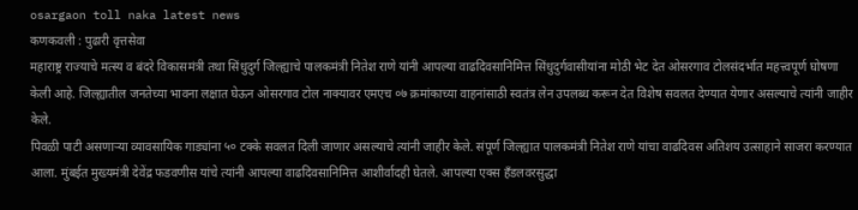osargaon toll naka latest news
कणकवली : पुढारी वृत्तसेवा
महाराष्ट्र राज्याचे मत्स्य व बंदरे विकासमंत्री तथा सिंधुदुर्ग जिल्ह्याचे पालकमंत्री नितेश राणे यांनी आपल्या वाढदिवसानिमित्त सिंधुदुर्गवासीयांना मोठी भेट देत ओसरगाव टोलसंदर्भात महत्त्वपूर्ण घोषणा केली आहे. जिल्ह्यातील जनतेच्या भावना लक्षात घेऊन ओसरगाव टोल नाक्यावर एमएच ०७ क्रमांकाच्या वाहनांसाठी स्वतंत्र लेन उपलब्ध करून देत विशेष सवलत देण्यात येणार असल्याचे त्यांनी जाहीर केले.
पिवळी पाटी असणाऱ्या व्यावसायिक गाड्यांना ५० टक्के सवलत दिली जाणार असल्याचे त्यांनी जाहीर केले. संपूर्ण जिल्ह्यात पालकमंत्री नितेश राणे यांचा वाढदिवस अतिशय उत्साहाने साजरा करण्यात आला. मुंबईत मुख्यमंत्री देवेंद्र फडवणीस यांचे त्यांनी आपल्या वाढदिवसानिमित्त आशीर्वादही घेतले. आपल्या एक्स हँडलवरसुद्धा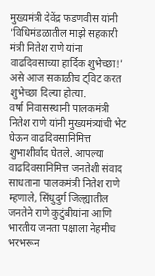मुख्यमंत्री देवेंद्र फडणवीस यांनी 'विधिमंडळातील माझे सहकारी मंत्री नितेश राणे यांना वाढदिवसाच्या हार्दिक शुभेच्छा!' असे आज सकाळीच ट्विट करत शुभेच्छा दिल्या होत्या.
वर्षा निवासस्थानी पालकमंत्री नितेश राणे यांनी मुख्यमंत्र्यांची भेट घेऊन वाढदिवसानिमित्त शुभाशीर्वाद घेतले. आपल्या वाढदिवसानिमित्त जनतेशी संवाद साधताना पालकमंत्री नितेश राणे म्हणाले, सिंधुदुर्ग जिल्ह्यातील जनतेने राणे कुटुंबीयांना आणि भारतीय जनता पक्षाला नेहमीच भरभरून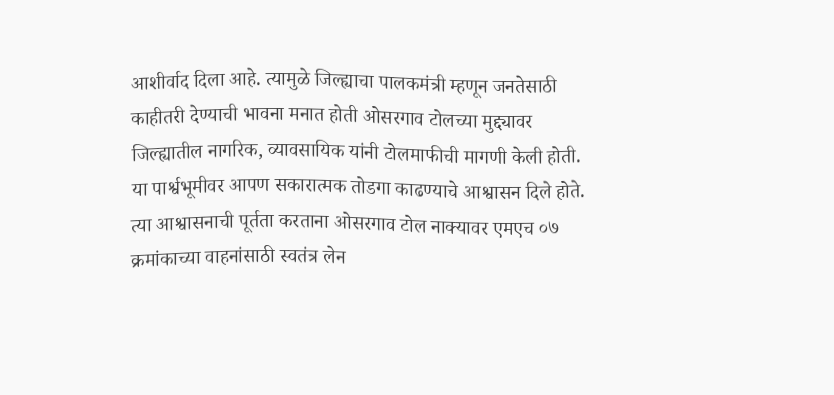आशीर्वाद दिला आहे. त्यामुळे जिल्ह्याचा पालकमंत्री म्हणून जनतेसाठी काहीतरी देण्याची भावना मनात होती ओसरगाव टोलच्या मुद्द्यावर जिल्ह्यातील नागरिक, व्यावसायिक यांनी टोलमाफीची मागणी केली होती.
या पार्श्वभूमीवर आपण सकारात्मक तोडगा काढण्याचे आश्वासन दिले होते. त्या आश्वासनाची पूर्तता करताना ओसरगाव टोल नाक्यावर एमएच ०७ क्रमांकाच्या वाहनांसाठी स्वतंत्र लेन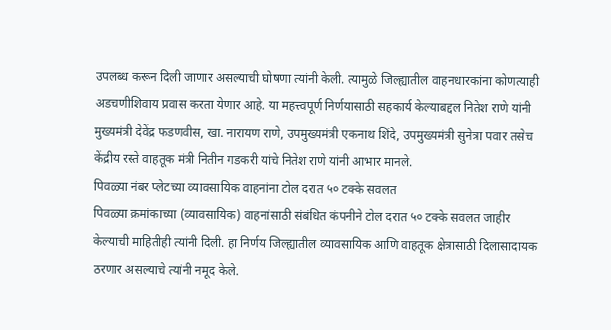उपलब्ध करून दिली जाणार असल्याची घोषणा त्यांनी केली. त्यामुळे जिल्ह्यातील वाहनधारकांना कोणत्याही अडचणीशिवाय प्रवास करता येणार आहे. या महत्त्वपूर्ण निर्णयासाठी सहकार्य केल्याबद्दल नितेश राणे यांनी मुख्यमंत्री देवेंद्र फडणवीस, खा. नारायण राणे, उपमुख्यमंत्री एकनाथ शिंदे, उपमुख्यमंत्री सुनेत्रा पवार तसेच केंद्रीय रस्ते वाहतूक मंत्री नितीन गडकरी यांचे नितेश राणे यांनी आभार मानले.
पिवळ्या नंबर प्लेटच्या व्यावसायिक वाहनांना टोल दरात ५० टक्के सवलत
पिवळ्या क्रमांकाच्या (व्यावसायिक) वाहनांसाठी संबंधित कंपनीने टोल दरात ५० टक्के सवलत जाहीर केल्याची माहितीही त्यांनी दिली. हा निर्णय जिल्ह्यातील व्यावसायिक आणि वाहतूक क्षेत्रासाठी दिलासादायक ठरणार असल्याचे त्यांनी नमूद केले.